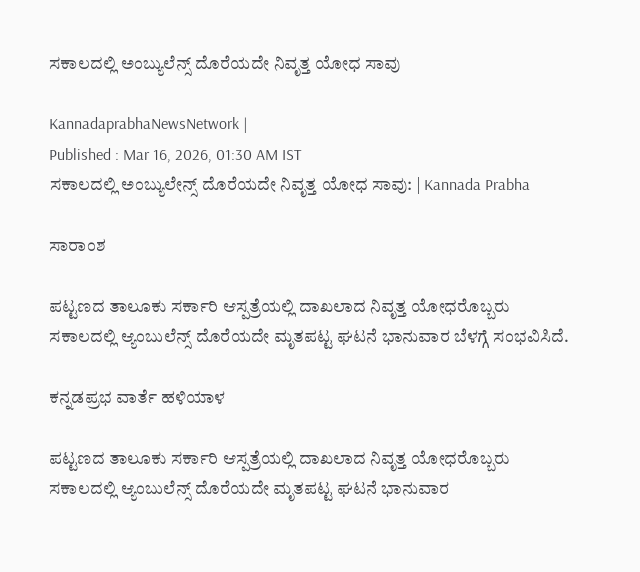ಸಕಾಲದಲ್ಲಿ ಅಂಬ್ಯುಲೆನ್ಸ್ ದೊರೆಯದೇ ನಿವೃತ್ತ ಯೋಧ ಸಾವು

KannadaprabhaNewsNetwork |
Published : Mar 16, 2026, 01:30 AM IST
ಸಕಾಲದಲ್ಲಿ ಅಂಬ್ಯುಲೇನ್ಸ್ ದೊರೆಯದೇ ನಿವೃತ್ತ ಯೋಧ ಸಾವು: | Kannada Prabha

ಸಾರಾಂಶ

ಪಟ್ಟಣದ ತಾಲೂಕು ಸರ್ಕಾರಿ ಆಸ್ಪತ್ರೆಯಲ್ಲಿ ದಾಖಲಾದ ನಿವೃತ್ತ ಯೋಧರೊಬ್ಬರು ಸಕಾಲದಲ್ಲಿ ಆ್ಯಂಬುಲೆನ್ಸ್ ದೊರೆಯದೇ ಮೃತಪಟ್ಟ ಘಟನೆ ಭಾನುವಾರ ಬೆಳಗ್ಗೆ ಸಂಭವಿಸಿದೆ.

ಕನ್ನಡಪ್ರಭ ವಾರ್ತೆ ಹಳಿಯಾಳ

ಪಟ್ಟಣದ ತಾಲೂಕು ಸರ್ಕಾರಿ ಆಸ್ಪತ್ರೆಯಲ್ಲಿ ದಾಖಲಾದ ನಿವೃತ್ತ ಯೋಧರೊಬ್ಬರು ಸಕಾಲದಲ್ಲಿ ಆ್ಯಂಬುಲೆನ್ಸ್ ದೊರೆಯದೇ ಮೃತಪಟ್ಟ ಘಟನೆ ಭಾನುವಾರ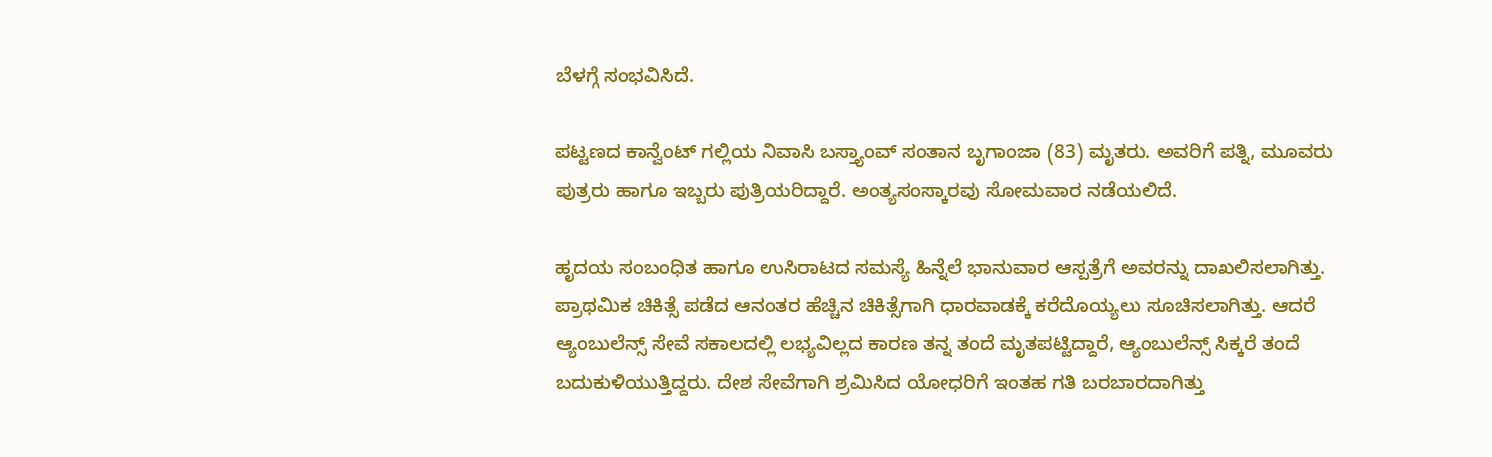ಬೆಳಗ್ಗೆ ಸಂಭವಿಸಿದೆ.

ಪಟ್ಟಣದ ಕಾನ್ವೆಂಟ್ ಗಲ್ಲಿಯ ನಿವಾಸಿ ಬಸ್ತ್ಯಾಂವ್ ಸಂತಾನ ಬೃಗಾಂಜಾ (83) ಮೃತರು. ಅವರಿಗೆ ಪತ್ನಿ, ಮೂವರು ಪುತ್ರರು ಹಾಗೂ ಇಬ್ಬರು ಪುತ್ರಿಯರಿದ್ದಾರೆ. ಅಂತ್ಯಸಂಸ್ಕಾರವು ಸೋಮವಾರ ನಡೆಯಲಿದೆ.

ಹೃದಯ ಸಂಬಂಧಿತ ಹಾಗೂ ಉಸಿರಾಟದ ಸಮಸ್ಯೆ ಹಿನ್ನೆಲೆ ಭಾನುವಾರ ಆಸ್ಪತ್ರೆಗೆ ಅವರನ್ನು ದಾಖಲಿಸಲಾಗಿತ್ತು. ಪ್ರಾಥಮಿಕ ಚಿಕಿತ್ಸೆ ಪಡೆದ ಆನಂತರ ಹೆಚ್ಚಿನ ಚಿಕಿತ್ಸೆಗಾಗಿ ಧಾರವಾಡಕ್ಕೆ ಕರೆದೊಯ್ಯಲು ಸೂಚಿಸಲಾಗಿತ್ತು. ಆದರೆ ಆ್ಯಂಬುಲೆನ್ಸ್ ಸೇವೆ ಸಕಾಲದಲ್ಲಿ ಲಭ್ಯವಿಲ್ಲದ ಕಾರಣ ತನ್ನ ತಂದೆ ಮೃತಪಟ್ಟಿದ್ದಾರೆ, ಆ್ಯಂಬುಲೆನ್ಸ್ ಸಿಕ್ಕರೆ ತಂದೆ ಬದುಕುಳಿಯುತ್ತಿದ್ದರು. ದೇಶ ಸೇವೆಗಾಗಿ ಶ್ರಮಿಸಿದ ಯೋಧರಿಗೆ ಇಂತಹ ಗತಿ ಬರಬಾರದಾಗಿತ್ತು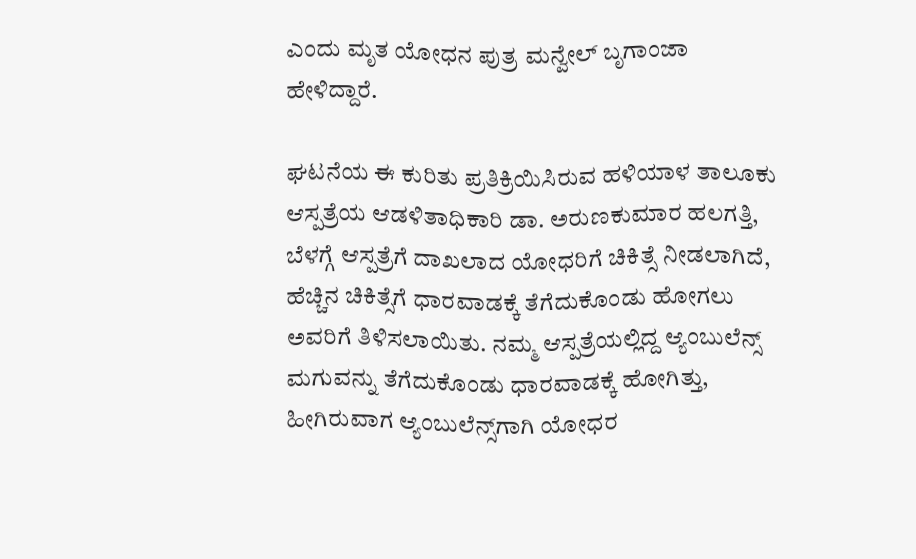ಎಂದು ಮೃತ ಯೋಧನ ಪುತ್ರ ಮನ್ವೇಲ್ ಬೃಗಾಂಜಾ ಹೇಳಿದ್ದಾರೆ.

ಘಟನೆಯ ಈ ಕುರಿತು ಪ್ರತಿಕ್ರಿಯಿಸಿರುವ ಹಳಿಯಾಳ ತಾಲೂಕು ಆಸ್ಪತ್ರೆಯ ಆಡಳಿತಾಧಿಕಾರಿ ಡಾ. ಅರುಣಕುಮಾರ ಹಲಗತ್ತಿ, ಬೆಳಗ್ಗೆ ಆಸ್ಪತ್ರೆಗೆ ದಾಖಲಾದ ಯೋಧರಿಗೆ ಚಿಕಿತ್ಸೆ ನೀಡಲಾಗಿದೆ, ಹೆಚ್ಚಿನ ಚಿಕಿತ್ಸೆಗೆ ಧಾರವಾಡಕ್ಕೆ ತೆಗೆದುಕೊಂಡು ಹೋಗಲು ಅವರಿಗೆ ತಿಳಿಸಲಾಯಿತು. ನಮ್ಮ ಆಸ್ಪತ್ರೆಯಲ್ಲಿದ್ದ ಆ್ಯಂಬುಲೆನ್ಸ್ ಮಗುವನ್ನು ತೆಗೆದುಕೊಂಡು ಧಾರವಾಡಕ್ಕೆ ಹೋಗಿತ್ತು, ಹೀಗಿರುವಾಗ ಆ್ಯಂಬುಲೆನ್ಸ್‌ಗಾಗಿ ಯೋಧರ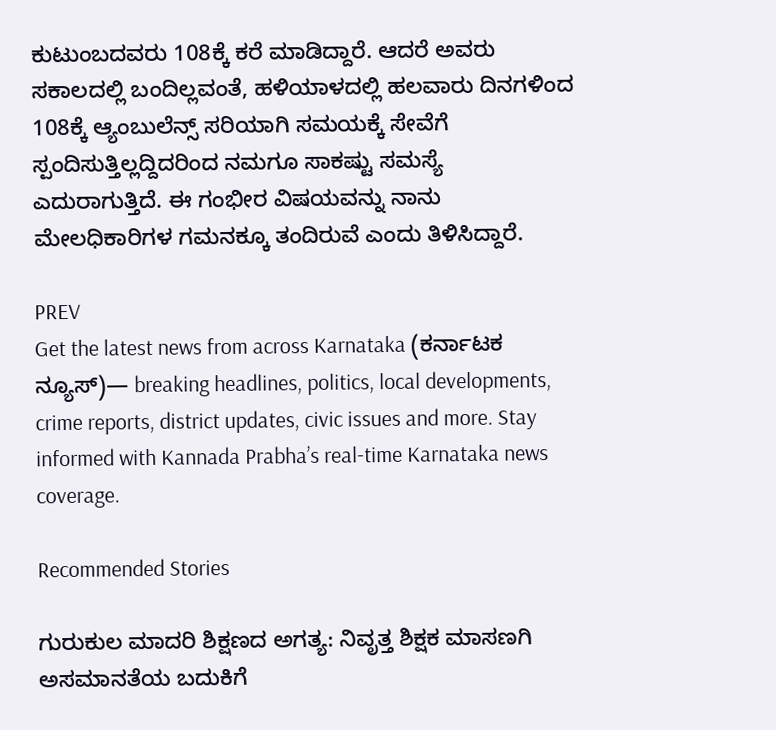ಕುಟುಂಬದವರು 108ಕ್ಕೆ ಕರೆ ಮಾಡಿದ್ದಾರೆ. ಆದರೆ ಅವರು ಸಕಾಲದಲ್ಲಿ ಬಂದಿಲ್ಲವಂತೆ, ಹಳಿಯಾಳದಲ್ಲಿ ಹಲವಾರು ದಿನಗಳಿಂದ 108ಕ್ಕೆ ಆ್ಯಂಬುಲೆನ್ಸ್ ಸರಿಯಾಗಿ ಸಮಯಕ್ಕೆ ಸೇವೆಗೆ ಸ್ಪಂದಿಸುತ್ತಿಲ್ಲದ್ದಿದರಿಂದ ನಮಗೂ ಸಾಕಷ್ಟು ಸಮಸ್ಯೆ ಎದುರಾಗುತ್ತಿದೆ. ಈ ಗಂಭೀರ ವಿಷಯವನ್ನು ನಾನು ಮೇಲಧಿಕಾರಿಗಳ ಗಮನಕ್ಕೂ ತಂದಿರುವೆ ಎಂದು ತಿಳಿಸಿದ್ದಾರೆ.

PREV
Get the latest news from across Karnataka (ಕರ್ನಾಟಕ ನ್ಯೂಸ್)— breaking headlines, politics, local developments, crime reports, district updates, civic issues and more. Stay informed with Kannada Prabha’s real‑time Karnataka news coverage.

Recommended Stories

ಗುರುಕುಲ ಮಾದರಿ ಶಿಕ್ಷಣದ ಅಗತ್ಯ: ನಿವೃತ್ತ ಶಿಕ್ಷಕ ಮಾಸಣಗಿ
ಅಸಮಾನತೆಯ ಬದುಕಿಗೆ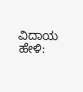ವಿದಾಯ ಹೇಳಿ: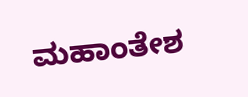ಮಹಾಂತೇಶ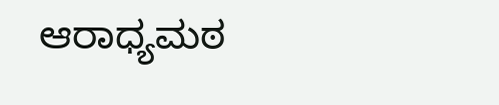ಆರಾಧ್ಯಮಠ